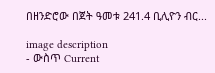በዘንድሮው በጀት ዓመቱ 241.4 ቢሊዮን ብር...

image description
- ውስጥ Current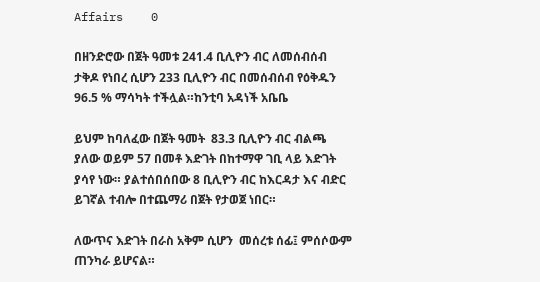Affairs    0

በዘንድሮው በጀት ዓመቱ 241.4 ቢሊዮን ብር ለመሰብሰብ ታቅዶ የነበረ ሲሆን 233 ቢሊዮን ብር በመሰብሰብ የዕቅዱን 96.5 % ማሳካት ተችሏል።ከንቲባ አዳነች አቤቤ

ይህም ከባለፈው በጀት ዓመት  83.3 ቢሊዮን ብር ብልጫ ያለው ወይም 57 በመቶ እድገት በከተማዋ ገቢ ላይ እድገት ያሳየ ነው። ያልተሰበሰበው 8 ቢሊዮን ብር ከእርዳታ እና ብድር ይገኛል ተብሎ በተጨማሪ በጀት የታወጀ ነበር።

ለውጥና እድገት በራስ አቅም ሲሆን  መሰረቱ ሰፊ፤ ምሰሶውም ጠንካራ ይሆናል።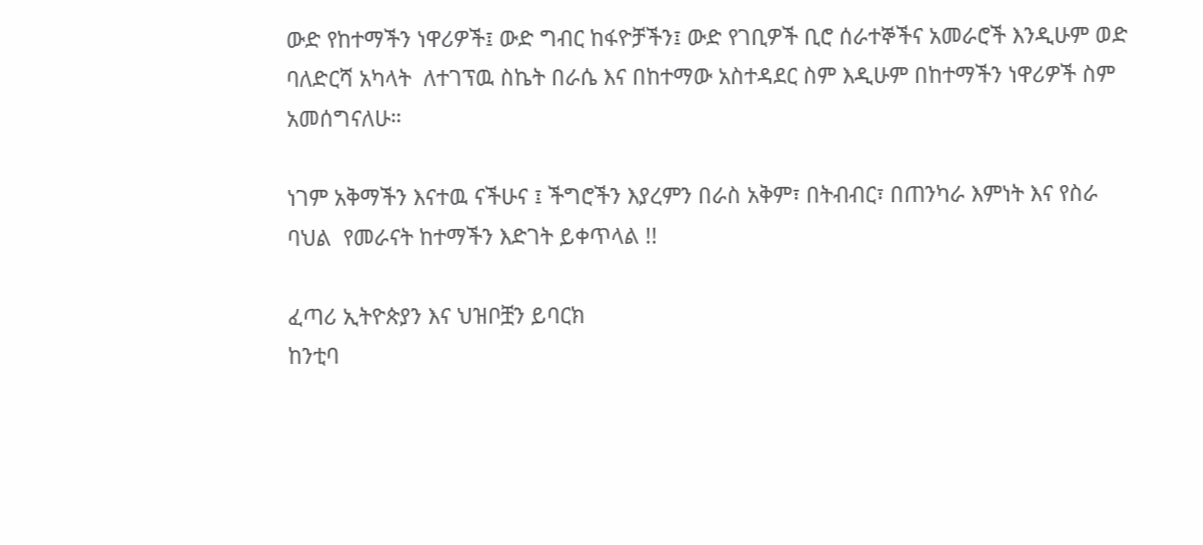ውድ የከተማችን ነዋሪዎች፤ ውድ ግብር ከፋዮቻችን፤ ውድ የገቢዎች ቢሮ ሰራተኞችና አመራሮች እንዲሁም ወድ ባለድርሻ አካላት  ለተገፕዉ ስኬት በራሴ እና በከተማው አስተዳደር ስም እዲሁም በከተማችን ነዋሪዎች ስም አመሰግናለሁ።

ነገም አቅማችን እናተዉ ናችሁና ፤ ችግሮችን እያረምን በራስ አቅም፣ በትብብር፣ በጠንካራ እምነት እና የስራ ባህል  የመራናት ከተማችን እድገት ይቀጥላል !!

ፈጣሪ ኢትዮጵያን እና ህዝቦቿን ይባርክ
ከንቲባ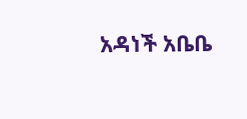አዳነች አቤቤ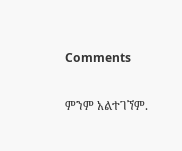Comments

ምንም አልተገኘም.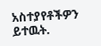አስተያየቶችዎን ይተዉት.